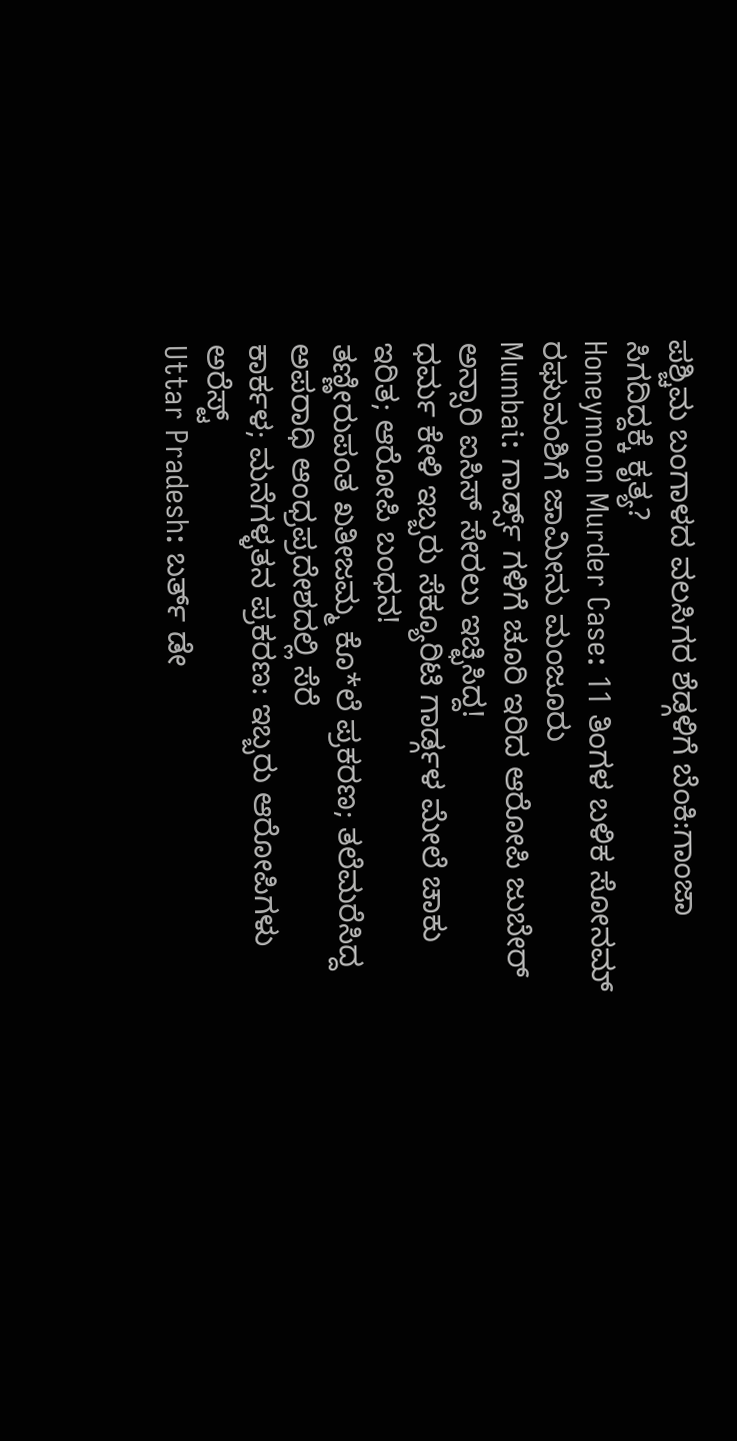ಪಶ್ಚಿಮ ಬಂಗಾಳದ ವಲಸಿಗರ ಶೆಡ್ಗಳಿಗೆ ಬೆಂಕಿ:ಗಾಂಜಾ ಸಿಗದಿದ್ದಕ್ಕೆ ಕೃತ್ಯ?
Honeymoon Murder Case: 11 ತಿಂಗಳ ಬಳಿಕ ಸೋನಮ್ ರಘುವಂಶಿಗೆ ಜಾಮೀನು ಮಂಜೂರು
Mumbai: ಗಾರ್ಡ್ಸ್ ಗಳಿಗೆ ಚೂರಿ ಇರಿದ ಆರೋಪಿ ಜುಬೇರ್ ಅನ್ಸಾರಿ ಐಸಿಸ್ ಸೇರಲು ಇಚ್ಛಿಸಿದ್ದ!
ಧರ್ಮ ಕೇಳಿ ಇಬ್ಬರು ಸೆಕ್ಯೂರಿಟಿ ಗಾರ್ಡ್ಗಳ ಮೇಲೆ ಚಾಕು ಇರಿತ; ಆರೋಪಿ ಬಂಧನ!
ತಣ್ಣೀರುಪಂತ ಖತೀಜಮ್ಮ ಕೊ*ಲೆ ಪ್ರಕರಣ; ತಲೆಮರೆಸಿದ್ದ ಅಪರಾಧಿ ಆಂಧ್ರಪ್ರದೇಶದಲ್ಲಿ ಸೆರೆ
ಕಾರ್ಕಳ; ಮನೆಗಳ್ಳತನ ಪ್ರಕರಣ: ಇಬ್ಬರು ಆರೋಪಿಗಳು ಅರೆಸ್ಟ್
Uttar Pradesh: ಬರ್ತ್ ಡೇ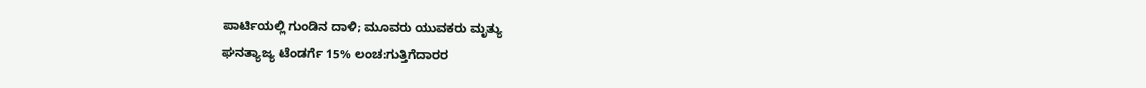ಪಾರ್ಟಿಯಲ್ಲಿ ಗುಂಡಿನ ದಾಳಿ; ಮೂವರು ಯುವಕರು ಮೃತ್ಯು
ಘನತ್ಯಾಜ್ಯ ಟೆಂಡರ್ಗೆ 15% ಲಂಚ:ಗುತ್ತಿಗೆದಾರರ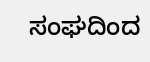ಸಂಘದಿಂದ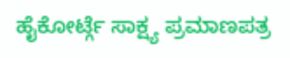ಹೈಕೋರ್ಟ್ಗೆ ಸಾಕ್ಷ್ಯ ಪ್ರಮಾಣಪತ್ರ